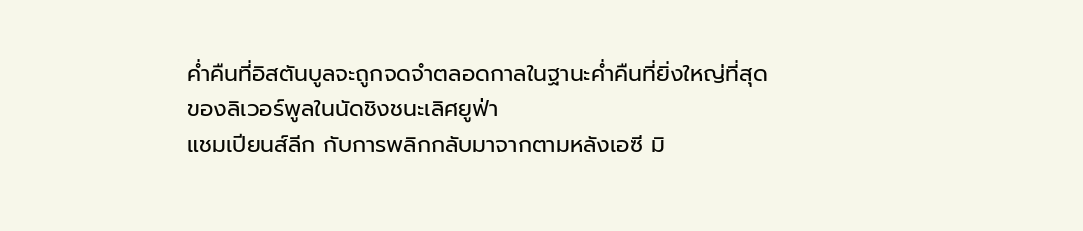ค่ำคืนที่อิสตันบูลจะถูกจดจำตลอดกาลในฐานะค่ำคืนที่ยิ่งใหญ่ที่สุดของลิเวอร์พูลในนัดชิงชนะเลิศยูฟ่า
แชมเปียนส์ลีก กับการพลิกกลับมาจากตามหลังเอซี มิ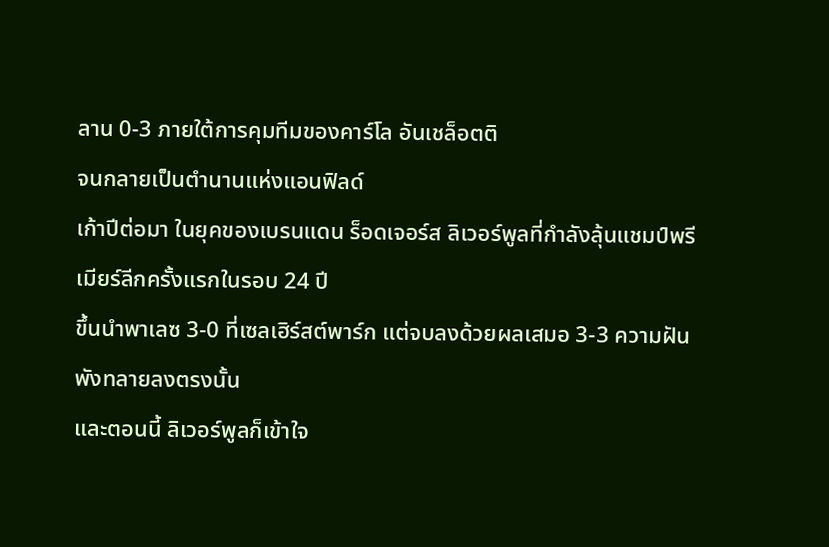ลาน 0-3 ภายใต้การคุมทีมของคาร์โล อันเชล็อตติ
จนกลายเป็นตำนานแห่งแอนฟิลด์
เก้าปีต่อมา ในยุคของเบรนแดน ร็อดเจอร์ส ลิเวอร์พูลที่กำลังลุ้นแชมป์พรีเมียร์ลีกครั้งแรกในรอบ 24 ปี
ขึ้นนำพาเลซ 3-0 ที่เซลเฮิร์สต์พาร์ก แต่จบลงด้วยผลเสมอ 3-3 ความฝันพังทลายลงตรงนั้น
และตอนนี้ ลิเวอร์พูลก็เข้าใจ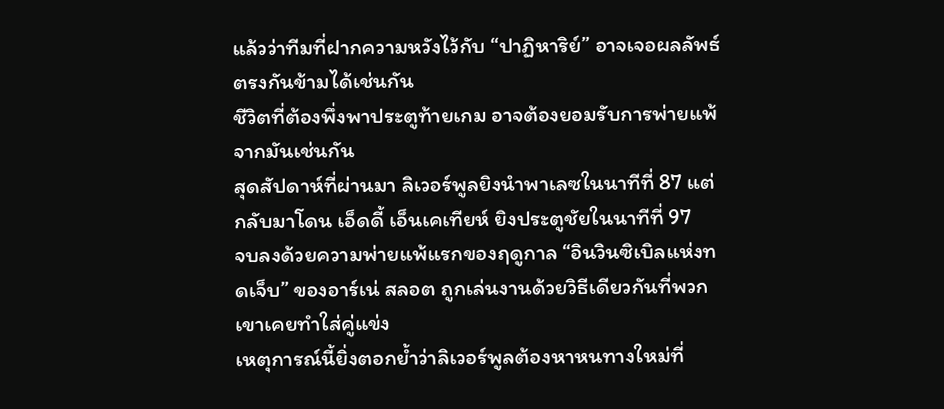แล้วว่าทีมที่ฝากความหวังไว้กับ “ปาฏิหาริย์” อาจเจอผลลัพธ์ตรงกันข้ามได้เช่นกัน
ชีวิตที่ต้องพึ่งพาประตูท้ายเกม อาจต้องยอมรับการพ่ายแพ้จากมันเช่นกัน
สุดสัปดาห์ที่ผ่านมา ลิเวอร์พูลยิงนำพาเลซในนาทีที่ 87 แต่กลับมาโดน เอ็ดดี้ เอ็นเคเทียห์ ยิงประตูชัยในนาทีที่ 97
จบลงด้วยความพ่ายแพ้แรกของฤดูกาล “อินวินซิเบิลแห่งทดเจ็บ” ของอาร์เน่ สลอต ถูกเล่นงานด้วยวิธีเดียวกันที่พวกเขาเคยทำใส่คู่แข่ง
เหตุการณ์นี้ยิ่งตอกย้ำว่าลิเวอร์พูลต้องหาหนทางใหม่ที่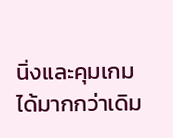นิ่งและคุมเกมได้มากกว่าเดิม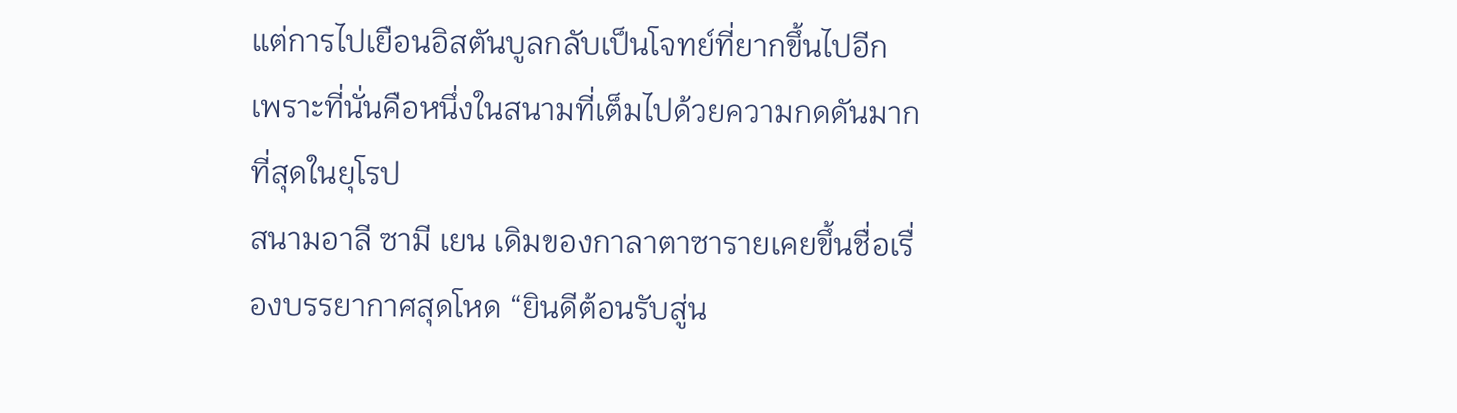แต่การไปเยือนอิสตันบูลกลับเป็นโจทย์ที่ยากขึ้นไปอีก เพราะที่นั่นคือหนึ่งในสนามที่เต็มไปด้วยความกดดันมากที่สุดในยุโรป
สนามอาลี ซามี เยน เดิมของกาลาตาซารายเคยขึ้นชื่อเรื่องบรรยากาศสุดโหด “ยินดีต้อนรับสู่น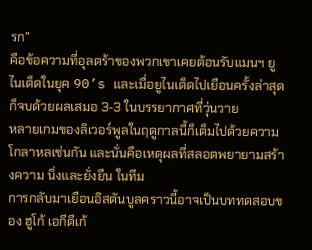รก”
คือข้อความที่อุลตร้าของพวกเขาเคยต้อนรับแมนฯ ยูไนเต็ดในยุค 90’s และเมื่อยูไนเต็ดไปเยือนครั้งล่าสุดก็จบด้วยผลเสมอ 3-3 ในบรรยากาศที่วุ่นวาย
หลายเกมของลิเวอร์พูลในฤดูกาลนี้ก็เต็มไปด้วยความโกลาหลเช่นกัน และนั่นคือเหตุผลที่สลอตพยายามสร้างความ นิ่งและยั่งยืน ในทีม
การกลับมาเยือนอิสตันบูลคราวนี้อาจเป็นบททดสอบของ ฮูโก้ เอกีตีเก้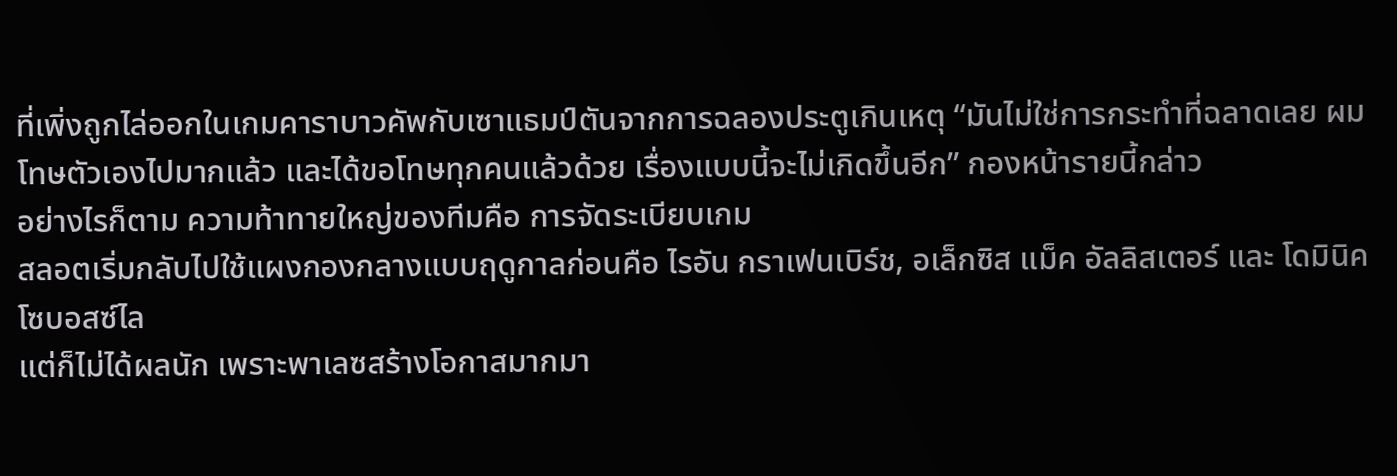ที่เพิ่งถูกไล่ออกในเกมคาราบาวคัพกับเซาแธมป์ตันจากการฉลองประตูเกินเหตุ “มันไม่ใช่การกระทำที่ฉลาดเลย ผมโทษตัวเองไปมากแล้ว และได้ขอโทษทุกคนแล้วด้วย เรื่องแบบนี้จะไม่เกิดขึ้นอีก” กองหน้ารายนี้กล่าว
อย่างไรก็ตาม ความท้าทายใหญ่ของทีมคือ การจัดระเบียบเกม
สลอตเริ่มกลับไปใช้แผงกองกลางแบบฤดูกาลก่อนคือ ไรอัน กราเฟนเบิร์ช, อเล็กซิส แม็ค อัลลิสเตอร์ และ โดมินิค โซบอสซ์ไล
แต่ก็ไม่ได้ผลนัก เพราะพาเลซสร้างโอกาสมากมา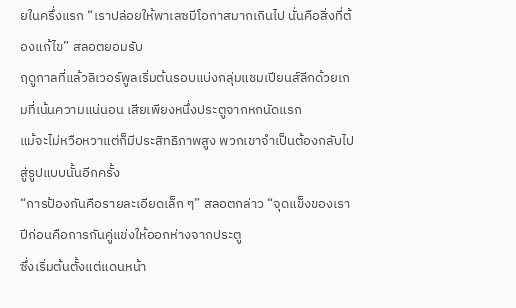ยในครึ่งแรก “เราปล่อยให้พาเลซมีโอกาสมากเกินไป นั่นคือสิ่งที่ต้องแก้ไข” สลอตยอมรับ
ฤดูกาลที่แล้วลิเวอร์พูลเริ่มต้นรอบแบ่งกลุ่มแชมเปียนส์ลีกด้วยเกมที่เน้นความแน่นอน เสียเพียงหนึ่งประตูจากหกนัดแรก
แม้จะไม่หวือหวาแต่ก็มีประสิทธิภาพสูง พวกเขาจำเป็นต้องกลับไปสู่รูปแบบนั้นอีกครั้ง
“การป้องกันคือรายละเอียดเล็ก ๆ” สลอตกล่าว “จุดแข็งของเราปีก่อนคือการกันคู่แข่งให้ออกห่างจากประตู
ซึ่งเริ่มต้นตั้งแต่แดนหน้า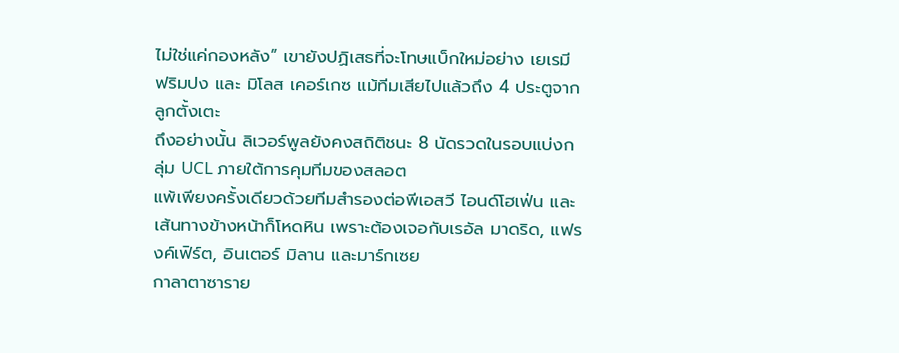ไม่ใช่แค่กองหลัง” เขายังปฏิเสธที่จะโทษแบ็กใหม่อย่าง เยเรมี ฟริมปง และ มิโลส เคอร์เกซ แม้ทีมเสียไปแล้วถึง 4 ประตูจากลูกตั้งเตะ
ถึงอย่างนั้น ลิเวอร์พูลยังคงสถิติชนะ 8 นัดรวดในรอบแบ่งกลุ่ม UCL ภายใต้การคุมทีมของสลอต
แพ้เพียงครั้งเดียวด้วยทีมสำรองต่อพีเอสวี ไอนด์โฮเฟ่น และเส้นทางข้างหน้าก็โหดหิน เพราะต้องเจอกับเรอัล มาดริด, แฟรงค์เฟิร์ต, อินเตอร์ มิลาน และมาร์กเซย
กาลาตาซาราย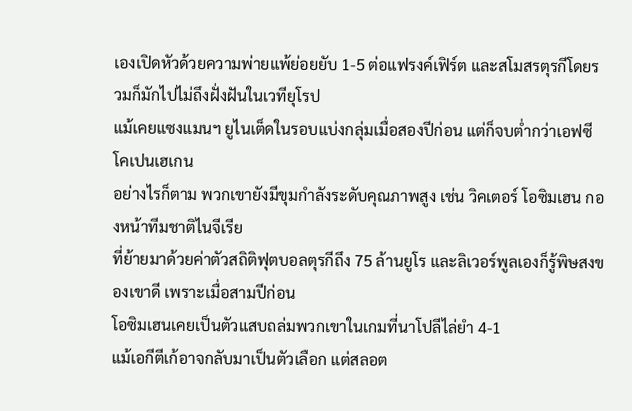เองเปิดหัวด้วยความพ่ายแพ้ย่อยยับ 1-5 ต่อแฟรงค์เฟิร์ต และสโมสรตุรกีโดยรวมก็มักไปไม่ถึงฝั่งฝันในเวทียุโรป
แม้เคยแซงแมนฯ ยูไนเต็ดในรอบแบ่งกลุ่มเมื่อสองปีก่อน แต่ก็จบต่ำกว่าเอฟซี โคเปนเฮเกน
อย่างไรก็ตาม พวกเขายังมีขุมกำลังระดับคุณภาพสูง เช่น วิคเตอร์ โอซิมเฮน กองหน้าทีมชาติไนจีเรีย
ที่ย้ายมาด้วยค่าตัวสถิติฟุตบอลตุรกีถึง 75 ล้านยูโร และลิเวอร์พูลเองก็รู้พิษสงของเขาดี เพราะเมื่อสามปีก่อน
โอซิมเฮนเคยเป็นตัวแสบถล่มพวกเขาในเกมที่นาโปลีไล่ยำ 4-1
แม้เอกีตีเก้อาจกลับมาเป็นตัวเลือก แต่สลอต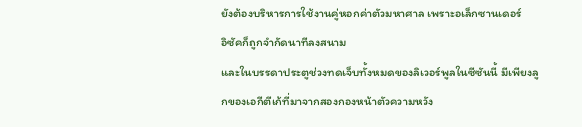ยังต้องบริหารการใช้งานคู่หอกค่าตัวมหาศาล เพราะอเล็กซานเดอร์
อิซัคก็ถูกจำกัดนาทีลงสนาม
และในบรรดาประตูช่วงทดเจ็บทั้งหมดของลิเวอร์พูลในซีซันนี้ มีเพียงลูกของเอกีตีเก้ที่มาจากสองกองหน้าตัวความหวัง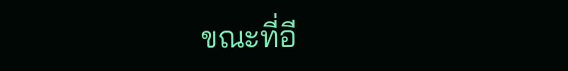ขณะที่อี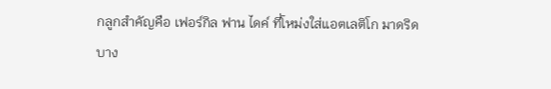กลูกสำคัญคือ เฟอร์กิล ฟาน ไดค์ ที่โหม่งใส่แอตเลติโก มาดริด
บาง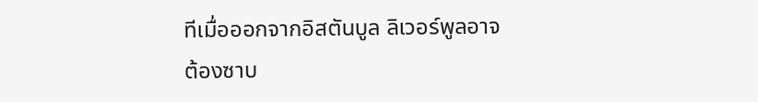ทีเมื่อออกจากอิสตันบูล ลิเวอร์พูลอาจต้องซาบ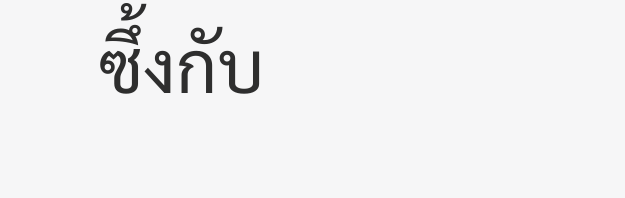ซึ้งกับ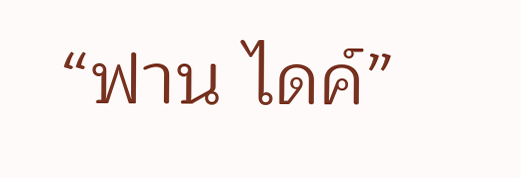“ฟาน ไดค์”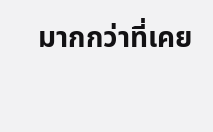มากกว่าที่เคย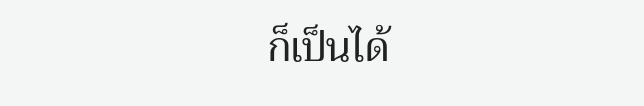ก็เป็นได้